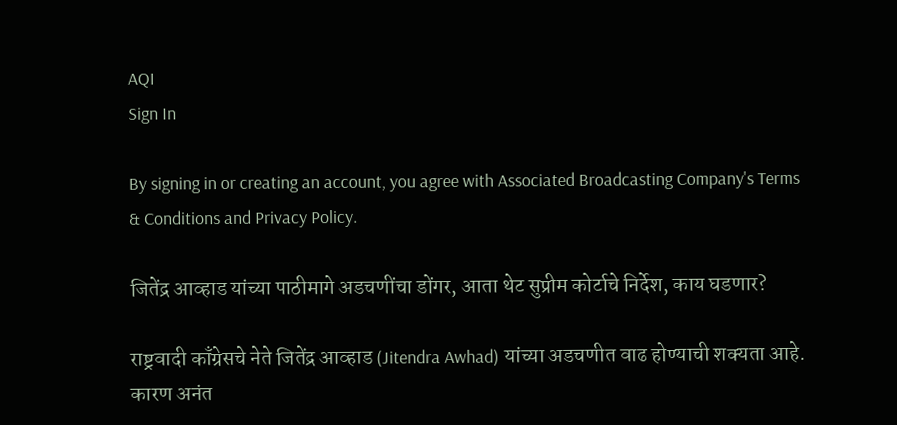AQI
Sign In

By signing in or creating an account, you agree with Associated Broadcasting Company's Terms & Conditions and Privacy Policy.

जितेंद्र आव्हाड यांच्या पाठीमागे अडचणींचा डोंगर, आता थेट सुप्रीम कोर्टाचे निर्देश, काय घडणार?

राष्ट्रवादी काँग्रेसचे नेते जितेंद्र आव्हाड (Jitendra Awhad) यांच्या अडचणीत वाढ होण्याची शक्यता आहे. कारण अनंत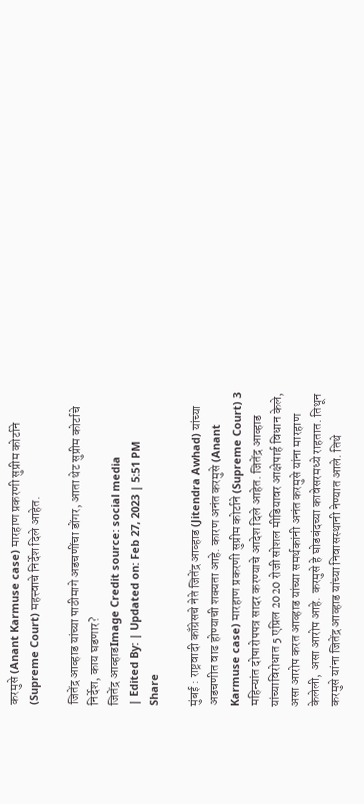करमुसे (Anant Karmuse case) मारहाण प्रकरणी सुप्रीम कोर्टाने (Supreme Court) महत्त्वाचे निर्देश दिले आहेत.

जितेंद्र आव्हाड यांच्या पाठीमागे अडचणींचा डोंगर, आता थेट सुप्रीम कोर्टाचे निर्देश, काय घडणार?
जितेंद्र आव्हाडImage Credit source: social media
| Edited By: | Updated on: Feb 27, 2023 | 5:51 PM
Share

मुंबई : राष्ट्रवादी काँग्रेसचे नेते जितेंद्र आव्हाड (Jitendra Awhad) यांच्या अडचणीत वाढ होण्याची शक्यता आहे. कारण अनंत करमुसे (Anant Karmuse case) मारहाण प्रकरणी सुप्रीम कोर्टाने (Supreme Court) 3 महिन्यांत दोषारोपपत्र सादर करण्याचे आदेश दिले आहेत. जितेंद्र आव्हाड यांच्याविरोधात 5 एप्रिल 2020 रोजी सोशल मीडियावर आक्षेपार्ह विधान केले, असा आरोप करत आव्हाड यांच्या समर्थकांनी अनंत करमुसे यांना मारहाण केलेली, असा आरोप आहे. करमुसे हे घोडबंदच्या कावेसरमध्ये राहतात. तिथून करमुसे यांना जितेंद्र आव्हाड यांच्या निवासस्थानी नेण्यात आले. तिथे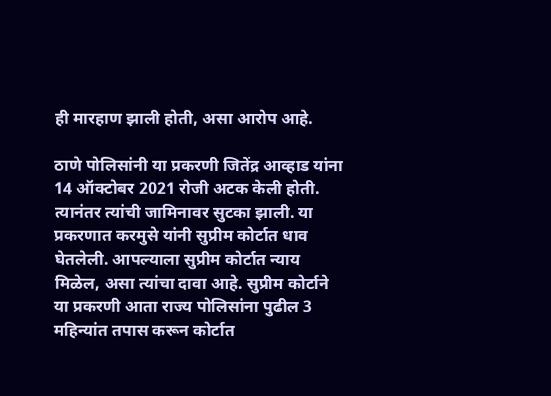ही मारहाण झाली होती, असा आरोप आहे.

ठाणे पोलिसांनी या प्रकरणी जितेंद्र आव्हाड यांना 14 ऑक्टोबर 2021 रोजी अटक केली होती. त्यानंतर त्यांची जामिनावर सुटका झाली. या प्रकरणात करमुसे यांनी सुप्रीम कोर्टात धाव घेतलेली. आपल्याला सुप्रीम कोर्टात न्याय मिळेल, असा त्यांचा दावा आहे. सुप्रीम कोर्टाने या प्रकरणी आता राज्य पोलिसांना पुढील 3 महिन्यांत तपास करून कोर्टात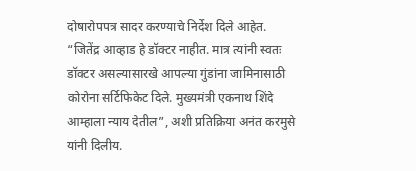दोषारोपपत्र सादर करण्याचे निर्देश दिले आहेत. “जितेंद्र आव्हाड हे डॉक्टर नाहीत. मात्र त्यांनी स्वतः डॉक्टर असल्यासारखे आपल्या गुंडांना जामिनासाठी कोरोना सर्टिफिकेट दिले. मुख्यमंत्री एकनाथ शिंदे आम्हाला न्याय देतील”, अशी प्रतिक्रिया अनंत करमुसे यांनी दिलीय.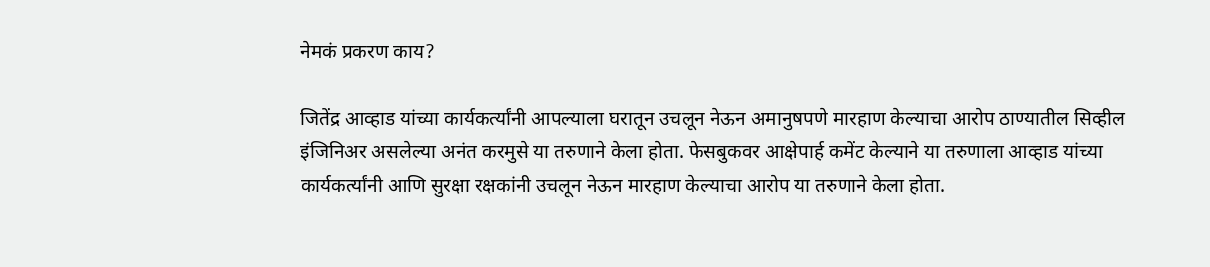नेमकं प्रकरण काय?

जितेंद्र आव्हाड यांच्या कार्यकर्त्यांनी आपल्याला घरातून उचलून नेऊन अमानुषपणे मारहाण केल्याचा आरोप ठाण्यातील सिव्हील इंजिनिअर असलेल्या अनंत करमुसे या तरुणाने केला होता. फेसबुकवर आक्षेपार्ह कमेंट केल्याने या तरुणाला आव्हाड यांच्या कार्यकर्त्यांनी आणि सुरक्षा रक्षकांनी उचलून नेऊन मारहाण केल्याचा आरोप या तरुणाने केला होता.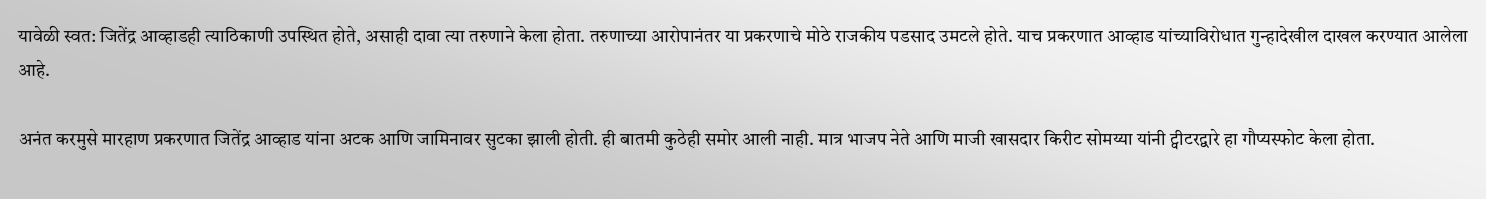यावेळी स्वत: जितेंद्र आव्हाडही त्याठिकाणी उपस्थित होते, असाही दावा त्या तरुणाने केला होता. तरुणाच्या आरोपानंतर या प्रकरणाचे मोठे राजकीय पडसाद उमटले होते. याच प्रकरणात आव्हाड यांच्याविरोधात गुन्हादेखील दाखल करण्यात आलेला आहे.

अनंत करमुसे मारहाण प्रकरणात जितेंद्र आव्हाड यांना अटक आणि जामिनावर सुटका झाली होती. ही बातमी कुठेही समोर आली नाही. मात्र भाजप नेते आणि माजी खासदार किरीट सोमय्या यांनी ट्वीटरद्वारे हा गौप्यस्फोट केला होता.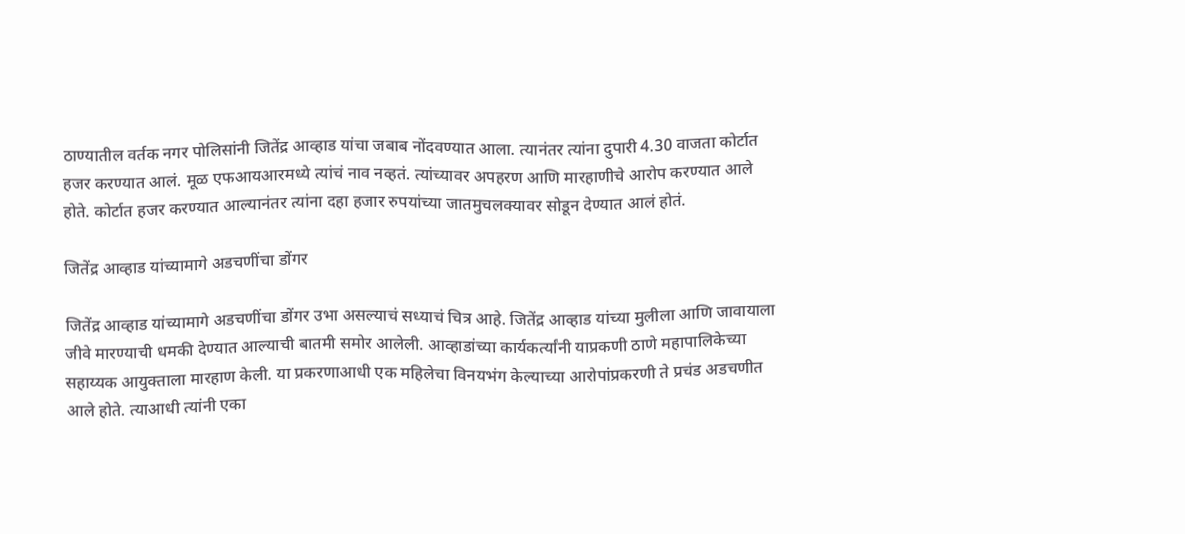ठाण्यातील वर्तक नगर पोलिसांनी जितेंद्र आव्हाड यांचा जबाब नोंदवण्यात आला. त्यानंतर त्यांना दुपारी 4.30 वाजता कोर्टात हजर करण्यात आलं. मूळ एफआयआरमध्ये त्यांचं नाव नव्हतं. त्यांच्यावर अपहरण आणि मारहाणीचे आरोप करण्यात आले होते. कोर्टात हजर करण्यात आल्यानंतर त्यांना दहा हजार रुपयांच्या जातमुचलक्यावर सोडून देण्यात आलं होतं.

जितेंद्र आव्हाड यांच्यामागे अडचणींचा डोंगर

जितेंद्र आव्हाड यांच्यामागे अडचणींचा डोंगर उभा असल्याचं सध्याचं चित्र आहे. जितेंद्र आव्हाड यांच्या मुलीला आणि जावायाला जीवे मारण्याची धमकी देण्यात आल्याची बातमी समोर आलेली. आव्हाडांच्या कार्यकर्त्यांनी याप्रकणी ठाणे महापालिकेच्या सहाय्यक आयुक्ताला मारहाण केली. या प्रकरणाआधी एक महिलेचा विनयभंग केल्याच्या आरोपांप्रकरणी ते प्रचंड अडचणीत आले होते. त्याआधी त्यांनी एका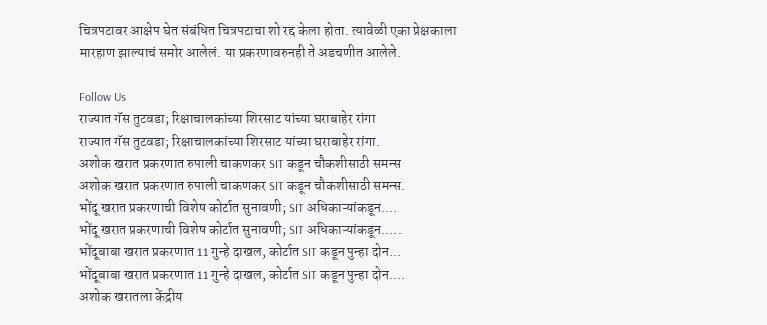चित्रपटावर आक्षेप घेत संबंधित चित्रपटाचा शो रद्द केला होता. त्यावेळी एका प्रेक्षकाला मारहाण झाल्याचं समोर आलेलं. या प्रकरणावरुनही ते अडचणीत आलेले.

Follow Us
राज्यात गॅस तुटवडा; रिक्षाचालकांच्या शिरसाट यांच्या घराबाहेर रांगा
राज्यात गॅस तुटवडा; रिक्षाचालकांच्या शिरसाट यांच्या घराबाहेर रांगा.
अशोक खरात प्रकरणात रुपाली चाकणकर SIT कडून चौकशीसाठी समन्स
अशोक खरात प्रकरणात रुपाली चाकणकर SIT कडून चौकशीसाठी समन्स.
भोंदू खरात प्रकरणाची विशेष कोर्टात सुनावणी; SIT अधिकाऱ्यांकडून....
भोंदू खरात प्रकरणाची विशेष कोर्टात सुनावणी; SIT अधिकाऱ्यांकडून.....
भोंदूबाबा खरात प्रकरणात 11 गुन्हे दाखल, कोर्टात SIT कडून पुन्हा दोन...
भोंदूबाबा खरात प्रकरणात 11 गुन्हे दाखल, कोर्टात SIT कडून पुन्हा दोन....
अशोक खरातला केंद्रीय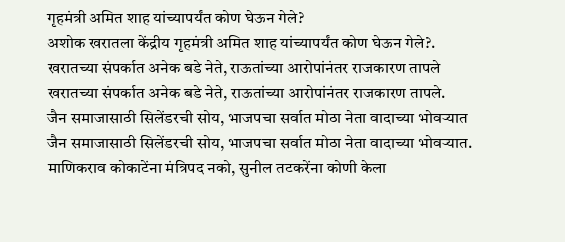गृहमंत्री अमित शाह यांच्यापर्यंत कोण घेऊन गेले?
अशोक खरातला केंद्रीय गृहमंत्री अमित शाह यांच्यापर्यंत कोण घेऊन गेले?.
खरातच्या संपर्कात अनेक बडे नेते, राऊतांच्या आरोपांनंतर राजकारण तापले
खरातच्या संपर्कात अनेक बडे नेते, राऊतांच्या आरोपांनंतर राजकारण तापले.
जैन समाजासाठी सिलेंडरची सोय, भाजपचा सर्वात मोठा नेता वादाच्या भोवऱ्यात
जैन समाजासाठी सिलेंडरची सोय, भाजपचा सर्वात मोठा नेता वादाच्या भोवऱ्यात.
माणिकराव कोकाटेंना मंत्रिपद नको, सुनील तटकरेंना कोणी केला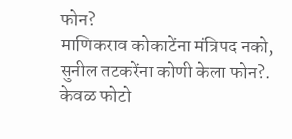फोन?
माणिकराव कोकाटेंना मंत्रिपद नको, सुनील तटकरेंना कोणी केला फोन?.
केवळ फोटो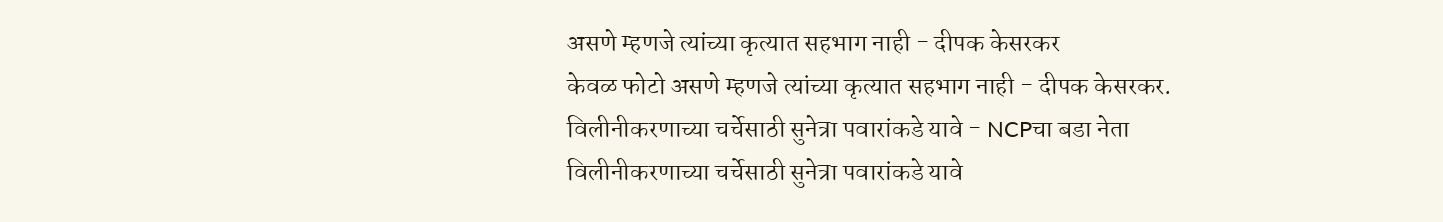असणे म्हणजे त्यांच्या कृत्यात सहभाग नाही - दीपक केसरकर
केवळ फोटो असणे म्हणजे त्यांच्या कृत्यात सहभाग नाही - दीपक केसरकर.
विलीनीकरणाच्या चर्चेसाठी सुनेत्रा पवारांकडे यावे - NCPचा बडा नेता
विलीनीकरणाच्या चर्चेसाठी सुनेत्रा पवारांकडे यावे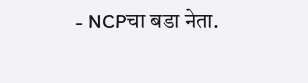- NCPचा बडा नेता.